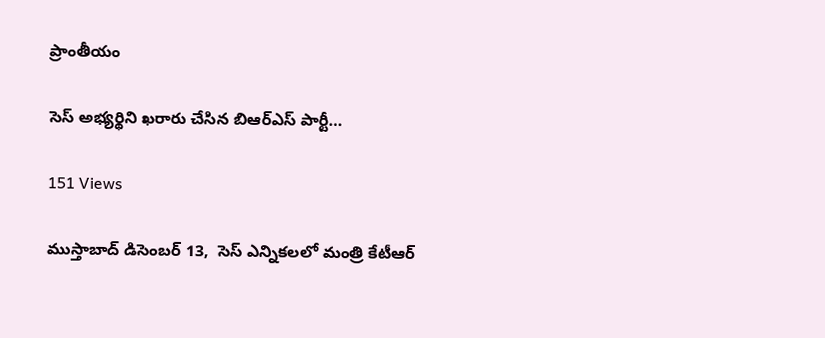ప్రాంతీయం

సెస్ అభ్యర్థిని ఖరారు చేసిన బిఆర్ఎస్ పార్టీ…

151 Views

ముస్తాబాద్ డిసెంబర్ 13,  సెస్ ఎన్నికలలో మంత్రి కేటీఆర్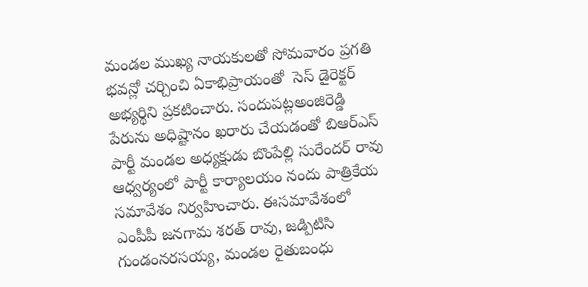మండల ముఖ్య నాయకులతో సోమవారం ప్రగతి భవన్లో చర్చించి ఏకాభిప్రాయంతో  సెస్ డైరెక్టర్ అభ్యర్థిని ప్రకటించారు. సందుపట్లఅంజిరెడ్డి పేరును అధిష్టానం ఖరారు చేయడంతో బిఆర్ఎస్ పార్టీ మండల అధ్యక్షుడు బొంపేల్లి సురేందర్ రావు ఆధ్వర్యంలో పార్టీ కార్యాలయం నందు పాత్రికేయ సమావేశం నిర్వహించారు. ఈసమావేశంలో ఎంపీపీ జనగామ శరత్ రావు, జడ్పిటిసి గుండంనరసయ్య, మండల రైతుబంధు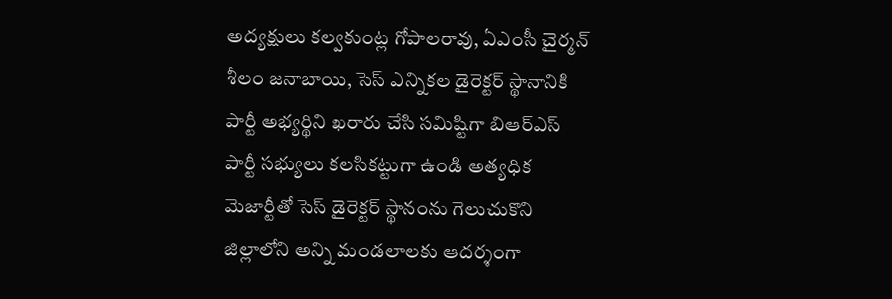అద్యక్షులు కల్వకుంట్ల గోపాలరావు, ఏఎంసీ చైర్మన్ శీలం జనాబాయి, సెస్ ఎన్నికల డైరెక్టర్ స్థానానికి పార్టీ అభ్యర్థిని ఖరారు చేసి సమిష్టిగా బిఆర్ఎస్ పార్టీ సభ్యులు కలసికట్టుగా ఉండి అత్యధిక మెజార్టీతో సెస్ డైరెక్టర్ స్థానంను గెలుచుకొని జిల్లాలోని అన్ని మండలాలకు ఆదర్శంగా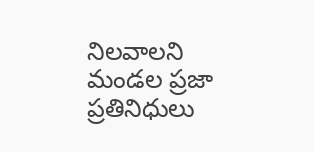నిలవాలని మండల ప్రజా ప్రతినిధులు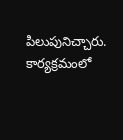పిలుపునిచ్చారు. కార్యక్రమంలో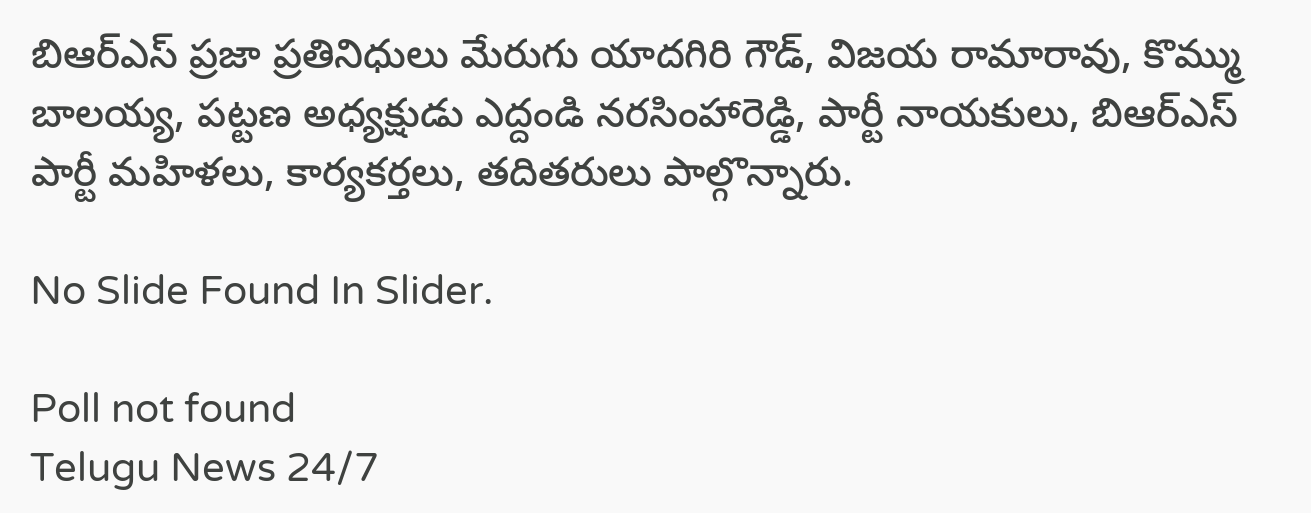బిఆర్ఎస్ ప్రజా ప్రతినిధులు మేరుగు యాదగిరి గౌడ్, విజయ రామారావు, కొమ్ము బాలయ్య, పట్టణ అధ్యక్షుడు ఎద్దండి నరసింహారెడ్డి, పార్టీ నాయకులు, బిఆర్ఎస్ పార్టీ మహిళలు, కార్యకర్తలు, తదితరులు పాల్గొన్నారు.

No Slide Found In Slider.

Poll not found
Telugu News 24/7